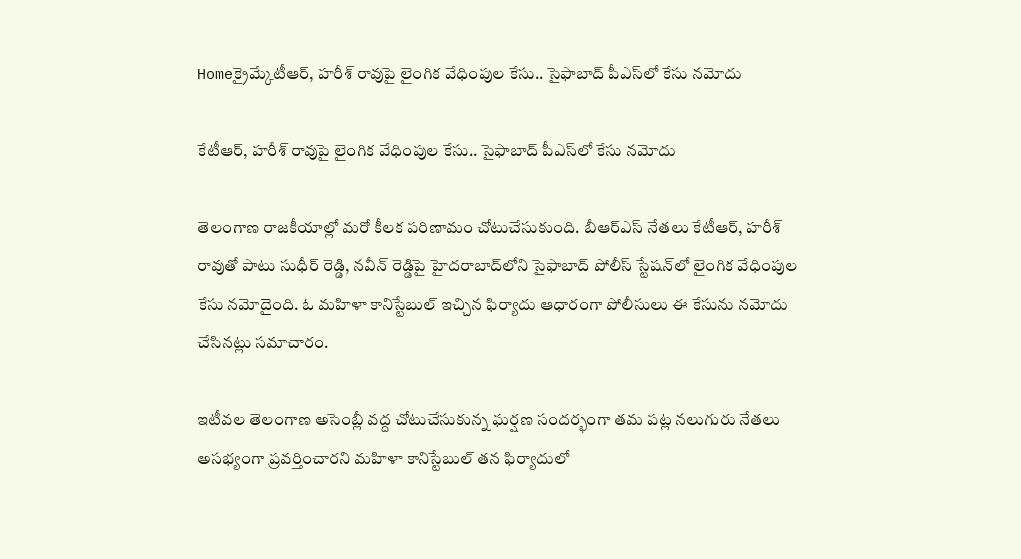Homeక్రైమ్కేటీఆర్, హరీశ్ రావుపై లైంగిక వేధింపుల కేసు.. సైఫాబాద్ పీఎస్‌లో కేసు నమోదు

కేటీఆర్, హరీశ్ రావుపై లైంగిక వేధింపుల కేసు.. సైఫాబాద్ పీఎస్‌లో కేసు నమోదు

తెలంగాణ రాజకీయాల్లో మరో కీలక పరిణామం చోటుచేసుకుంది. బీఆర్‌ఎస్‌ నేతలు కేటీఆర్, హరీశ్ రావుతో పాటు సుధీర్ రెడ్డి, నవీన్ రెడ్డిపై హైదరాబాద్‌లోని సైఫాబాద్ పోలీస్ స్టేషన్‌లో లైంగిక వేధింపుల కేసు నమోదైంది. ఓ మహిళా కానిస్టేబుల్ ఇచ్చిన ఫిర్యాదు ఆధారంగా పోలీసులు ఈ కేసును నమోదు చేసినట్లు సమాచారం.

ఇటీవల తెలంగాణ అసెంబ్లీ వద్ద చోటుచేసుకున్న ఘర్షణ సందర్భంగా తమ పట్ల నలుగురు నేతలు అసభ్యంగా ప్రవర్తించారని మహిళా కానిస్టేబుల్ తన ఫిర్యాదులో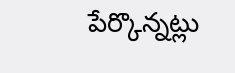పేర్కొన్నట్లు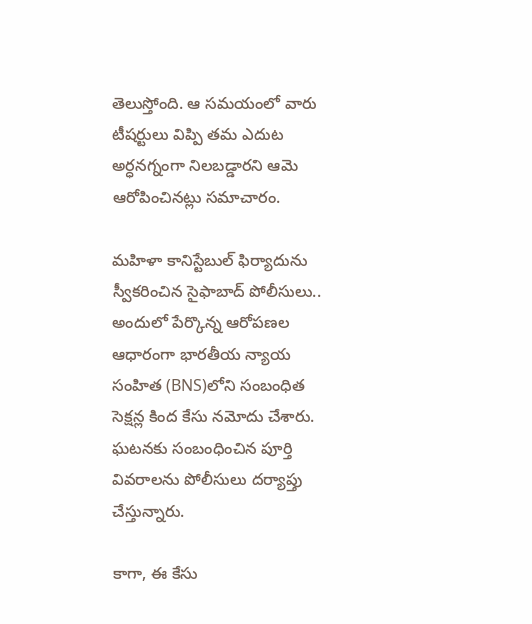తెలుస్తోంది. ఆ సమయంలో వారు టీషర్టులు విప్పి తమ ఎదుట అర్ధనగ్నంగా నిలబడ్డారని ఆమె ఆరోపించినట్లు సమాచారం.

మహిళా కానిస్టేబుల్ ఫిర్యాదును స్వీకరించిన సైఫాబాద్ పోలీసులు.. అందులో పేర్కొన్న ఆరోపణల ఆధారంగా భారతీయ న్యాయ సంహిత (BNS)లోని సంబంధిత సెక్షన్ల కింద కేసు నమోదు చేశారు. ఘటనకు సంబంధించిన పూర్తి వివరాలను పోలీసులు దర్యాప్తు చేస్తున్నారు.

కాగా, ఈ కేసు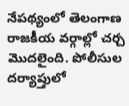నేపథ్యంలో తెలంగాణ రాజకీయ వర్గాల్లో చర్చ మొదలైంది. పోలీసుల దర్యాప్తులో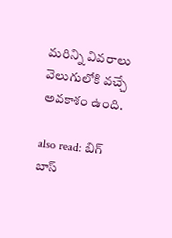మరిన్ని వివరాలు వెలుగులోకి వచ్చే అవకాశం ఉంది.

also read: బిగ్ బాస్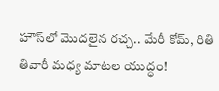హౌస్‌లో మొదలైన రచ్చ.. మేరీ కోమ్, రితి తివారీ మధ్య మాటల యుద్ధం!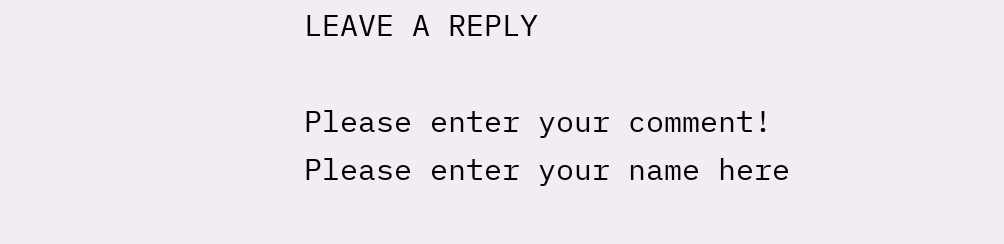LEAVE A REPLY

Please enter your comment!
Please enter your name here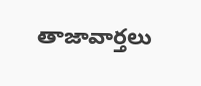తాజావార్తలు